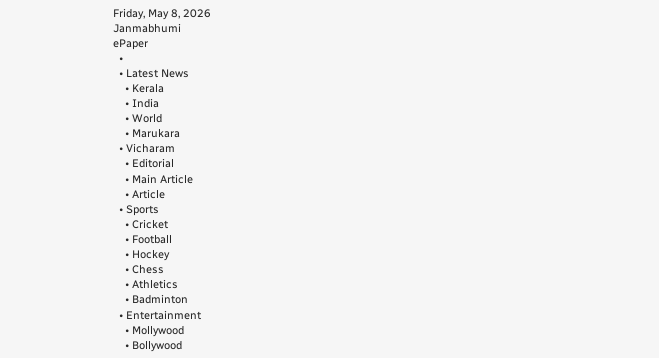Friday, May 8, 2026
Janmabhumi
ePaper
  •
  • Latest News
    • Kerala
    • India
    • World
    • Marukara
  • Vicharam
    • Editorial
    • Main Article
    • Article
  • Sports
    • Cricket
    • Football
    • Hockey
    • Chess
    • Athletics
    • Badminton
  • Entertainment
    • Mollywood
    • Bollywood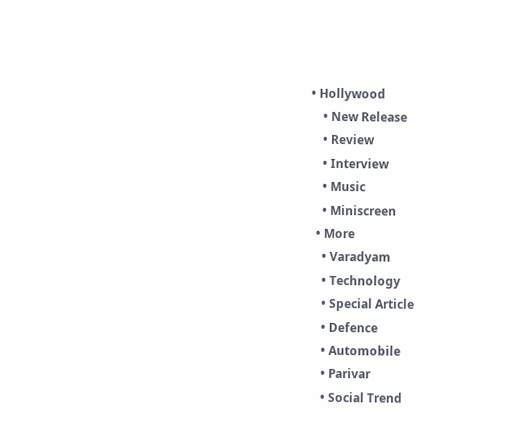• Hollywood
    • New Release
    • Review
    • Interview
    • Music
    • Miniscreen
  • More
    • Varadyam
    • Technology
    • Special Article
    • Defence
    • Automobile
    • Parivar
    • Social Trend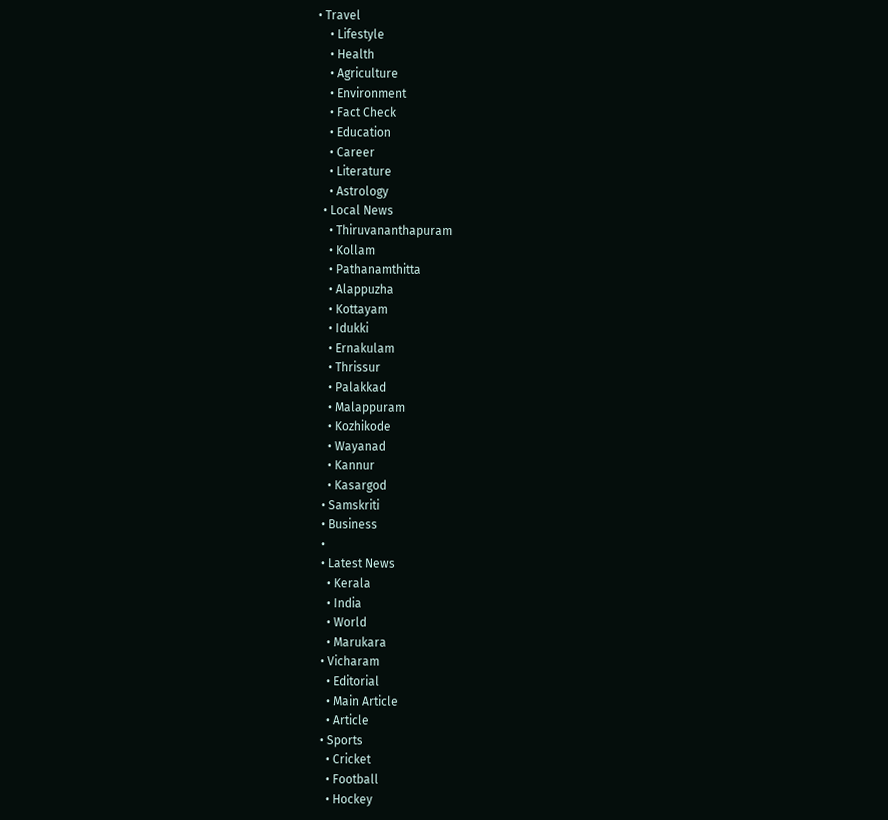• Travel
    • Lifestyle
    • Health
    • Agriculture
    • Environment
    • Fact Check
    • Education
    • Career
    • Literature
    • Astrology
  • Local News
    • Thiruvananthapuram
    • Kollam
    • Pathanamthitta
    • Alappuzha
    • Kottayam
    • Idukki
    • Ernakulam
    • Thrissur
    • Palakkad
    • Malappuram
    • Kozhikode
    • Wayanad
    • Kannur
    • Kasargod
  • Samskriti
  • Business
  •
  • Latest News
    • Kerala
    • India
    • World
    • Marukara
  • Vicharam
    • Editorial
    • Main Article
    • Article
  • Sports
    • Cricket
    • Football
    • Hockey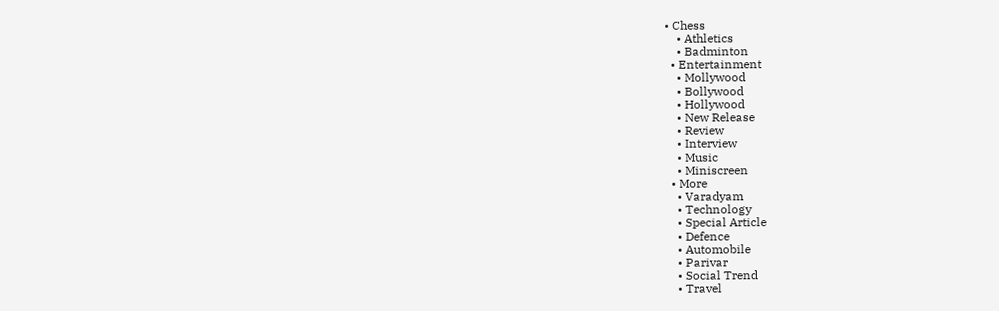• Chess
    • Athletics
    • Badminton
  • Entertainment
    • Mollywood
    • Bollywood
    • Hollywood
    • New Release
    • Review
    • Interview
    • Music
    • Miniscreen
  • More
    • Varadyam
    • Technology
    • Special Article
    • Defence
    • Automobile
    • Parivar
    • Social Trend
    • Travel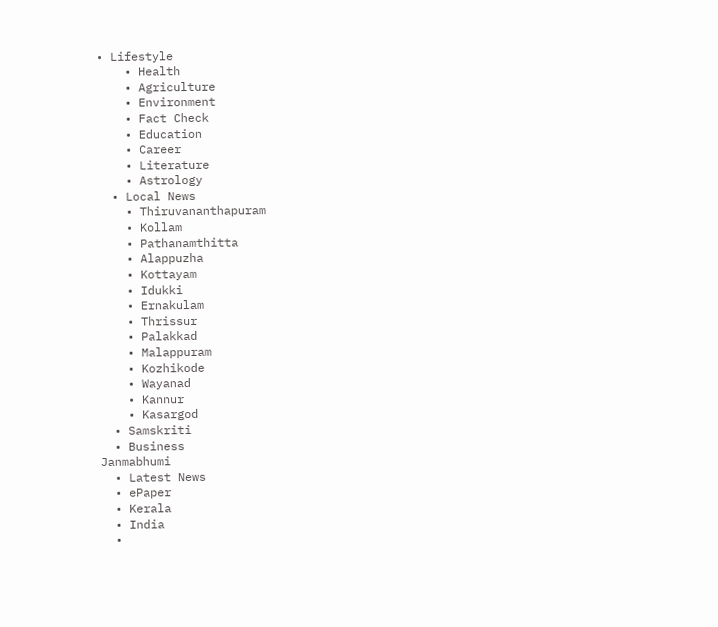• Lifestyle
    • Health
    • Agriculture
    • Environment
    • Fact Check
    • Education
    • Career
    • Literature
    • Astrology
  • Local News
    • Thiruvananthapuram
    • Kollam
    • Pathanamthitta
    • Alappuzha
    • Kottayam
    • Idukki
    • Ernakulam
    • Thrissur
    • Palakkad
    • Malappuram
    • Kozhikode
    • Wayanad
    • Kannur
    • Kasargod
  • Samskriti
  • Business
Janmabhumi
  • Latest News
  • ePaper
  • Kerala
  • India
  •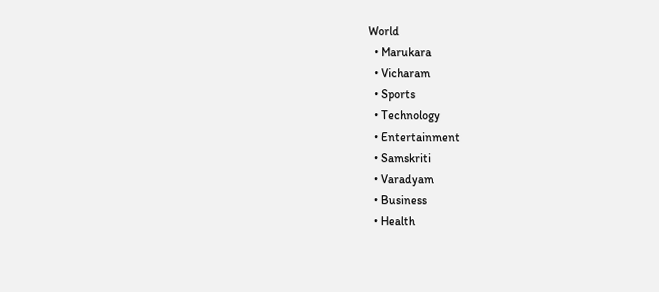World
  • Marukara
  • Vicharam
  • Sports
  • Technology
  • Entertainment
  • Samskriti
  • Varadyam
  • Business
  • Health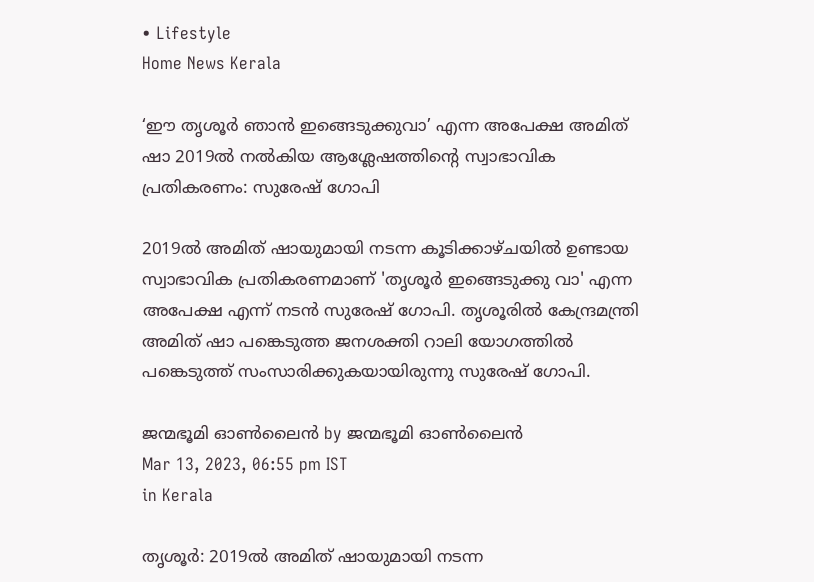• Lifestyle
Home News Kerala

‘ഈ തൃശൂര്‍ ഞാന്‍ ഇങ്ങെടുക്കുവാ’ എന്ന അപേക്ഷ അമിത് ഷാ 2019ല്‍ നല്‍കിയ ആശ്ലേഷത്തിന്റെ സ്വാഭാവിക പ്രതികരണം: സുരേഷ് ഗോപി

2019ല്‍ അമിത് ഷായുമായി നടന്ന കൂടിക്കാഴ്ചയില്‍ ഉണ്ടായ സ്വാഭാവിക പ്രതികരണമാണ് 'തൃശൂര്‍ ഇങ്ങെടുക്കു വാ' എന്ന അപേക്ഷ എന്ന് നടന്‍ സുരേഷ് ഗോപി. തൃശൂരില്‍ കേന്ദ്രമന്ത്രി അമിത് ഷാ പങ്കെടുത്ത ജനശക്തി റാലി യോഗത്തില്‍ പങ്കെടുത്ത് സംസാരിക്കുകയായിരുന്നു സുരേഷ് ഗോപി.

ജന്മഭൂമി ഓണ്‍ലൈന്‍ by ജന്മഭൂമി ഓണ്‍ലൈന്‍
Mar 13, 2023, 06:55 pm IST
in Kerala

തൃശൂര്‍: 2019ല്‍ അമിത് ഷായുമായി നടന്ന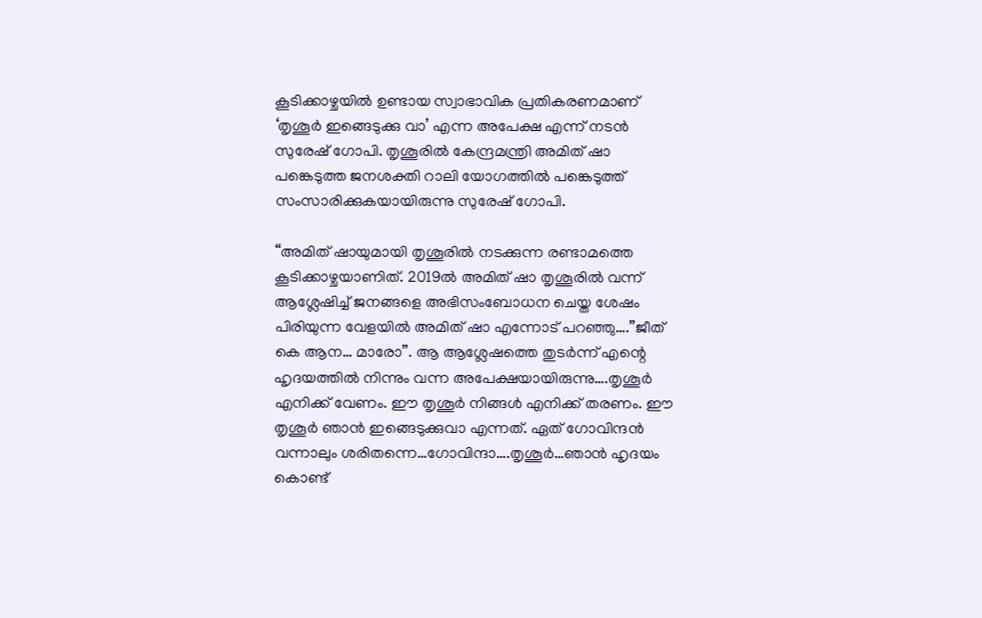കൂടിക്കാഴ്ചയില്‍ ഉണ്ടായ സ്വാഭാവിക പ്രതികരണമാണ് ‘തൃശൂര്‍ ഇങ്ങെടുക്കു വാ’ എന്ന അപേക്ഷ എന്ന് നടന്‍ സുരേഷ് ഗോപി. തൃശൂരില്‍ കേന്ദ്രമന്ത്രി അമിത് ഷാ പങ്കെടുത്ത ജനശക്തി റാലി യോഗത്തില്‍ പങ്കെടുത്ത് സംസാരിക്കുകയായിരുന്നു സുരേഷ് ഗോപി.

“അമിത് ഷായുമായി തൃശൂരില്‍ നടക്കുന്ന രണ്ടാമത്തെ കൂടിക്കാഴ്ചയാണിത്. 2019ല്‍ അമിത് ഷാ തൃശൂരില്‍ വന്ന് ആശ്ലേഷിച്ച് ജനങ്ങളെ അഭിസംബോധന ചെയ്ത ശേഷം പിരിയുന്ന വേളയില്‍ അമിത് ഷാ എന്നോട് പറഞ്ഞു….”ജീത് കെ ആന… മാരോ”. ആ ആശ്ലേഷത്തെ തുടര്‍ന്ന് എന്റെ ഹൃദയത്തില്‍ നിന്നും വന്ന അപേക്ഷയായിരുന്നു….തൃശൂര്‍ എനിക്ക് വേണം. ഈ തൃശൂര്‍ നിങ്ങള്‍ എനിക്ക് തരണം. ഈ തൃശൂര്‍ ഞാന്‍ ഇങ്ങെടുക്കുവാ എന്നത്. ഏത് ഗോവിന്ദന്‍ വന്നാലും ശരിതന്നെ…ഗോവിന്ദാ….തൃശൂര്‍…ഞാന്‍ ഹൃദയം കൊണ്ട്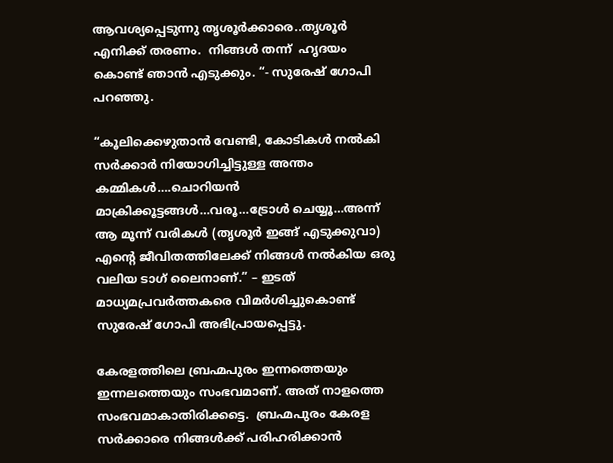ആവശ്യപ്പെടുന്നു തൃശൂര്‍ക്കാരെ..തൃശൂര്‍ എനിക്ക് തരണം.  നിങ്ങള്‍ തന്ന്  ഹൃദയം കൊണ്ട് ഞാന്‍ എടുക്കും. “- സുരേഷ് ഗോപി പറഞ്ഞു.

“കൂലിക്കെഴുതാന്‍ വേണ്ടി, കോടികള്‍ നല്‍കി സര്‍ക്കാര്‍ നിയോഗിച്ചിട്ടുള്ള അന്തം കമ്മികള്‍….ചൊറിയന്‍ മാക്രിക്കൂട്ടങ്ങള്‍…വരൂ…ട്രോള്‍ ചെയ്യൂ…അന്ന് ആ മൂന്ന് വരികള്‍ (തൃശൂര്‍ ഇങ്ങ് എടുക്കുവാ) എന്റെ ജീവിതത്തിലേക്ക് നിങ്ങള്‍ നല്‍കിയ ഒരു വലിയ ടാഗ് ലൈനാണ്.” – ഇടത് മാധ്യമപ്രവര്‍ത്തകരെ വിമര്‍ശിച്ചുകൊണ്ട് സുരേഷ് ഗോപി അഭിപ്രായപ്പെട്ടു.

കേരളത്തിലെ ബ്രഹ്മപുരം ഇന്നത്തെയും ഇന്നലത്തെയും സംഭവമാണ്. അത് നാളത്തെ സംഭവമാകാതിരിക്കട്ടെ.  ബ്രഹ്മപുരം കേരള സര്‍ക്കാരെ നിങ്ങള്‍ക്ക് പരിഹരിക്കാന്‍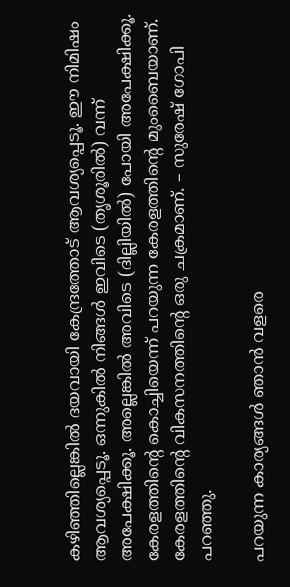കഴിഞ്ഞില്ലെങ്കില്‍ ദയവായി കേന്ദ്രത്തോട് ആവശ്യപ്പെടൂ. ഈ നിമിഷം ആവശ്യപ്പെടൂ. ഒന്നുകില്‍ നിങ്ങള്‍ ഇവിടെ (തൃശൂരില്‍) വന്ന് അപേക്ഷിക്കൂ. അല്ലെങ്കില്‍ അവിടെ (ദില്ലിയില്‍) പോയി അപേക്ഷിക്കൂ. കേരളത്തിന്റെ കൊച്ചിയെന്ന് പറയുന്ന കേരളത്തിന്റെ മുംബൈയാണ്. കേരളത്തിന്റെ വികസനത്തിന്റെ ഒരു ചക്രമാണ്. – സുരേഷ് ഗോപി പറഞ്ഞു.

പറയുന്ന കാര്യങ്ങള്‍ ഞാന്‍ വളരെ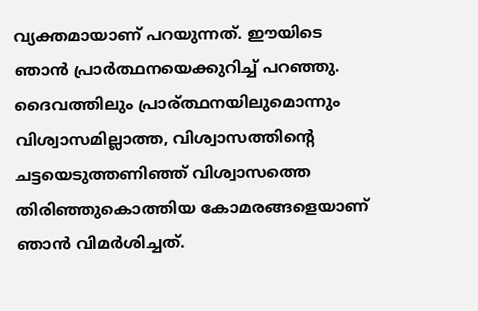വ്യക്തമായാണ് പറയുന്നത്. ഈയിടെ ഞാന്‍ പ്രാര്‍ത്ഥനയെക്കുറിച്ച് പറഞ്ഞു. ദൈവത്തിലും പ്രാര‍്ത്ഥനയിലുമൊന്നും വിശ്വാസമില്ലാത്ത, വിശ്വാസത്തിന്റെ ചട്ടയെടുത്തണിഞ്ഞ് വിശ്വാസത്തെ തിരിഞ്ഞുകൊത്തിയ കോമരങ്ങളെയാണ് ഞാന്‍ വിമര്‍ശിച്ചത്.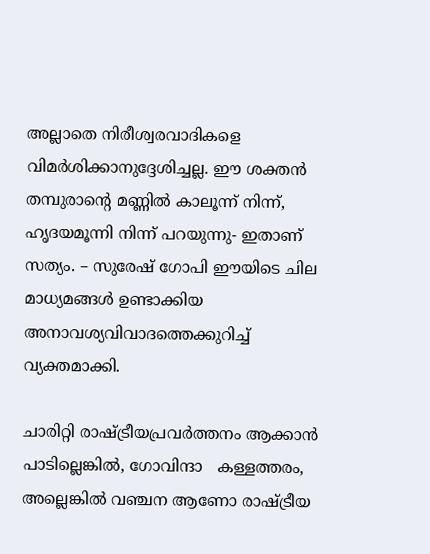അല്ലാതെ നിരീശ്വരവാദികളെ  വിമര്‍ശിക്കാനുദ്ദേശിച്ചല്ല. ഈ ശക്തന്‍ തമ്പുരാന്റെ മണ്ണില്‍ കാലൂന്ന് നിന്ന്, ഹൃദയമൂന്നി നിന്ന് പറയുന്നു- ഇതാണ് സത്യം. – സുരേഷ് ഗോപി ഈയിടെ ചില മാധ്യമങ്ങള്‍ ഉണ്ടാക്കിയ അനാവശ്യവിവാദത്തെക്കുറിച്ച് വ്യക്തമാക്കി.

ചാരിറ്റി രാഷ്‌ട്രീയപ്രവര്‍ത്തനം ആക്കാന്‍ പാടില്ലെങ്കില്‍, ഗോവിന്ദാ   കള്ളത്തരം, അല്ലെങ്കില്‍ വഞ്ചന ആണോ രാഷ്‌ട്രീയ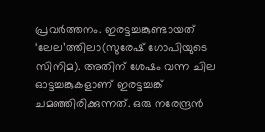പ്രവര്‍ത്തനം. ഇരട്ടച്ചങ്കുണ്ടായത് ‘ലേല’ത്തിലാ(സുരേഷ് ഗോപിയുടെ സിനിമ). അതിന് ശേഷം വന്ന ചില ഓട്ടച്ചങ്കുകളാണ് ഇരട്ടച്ചങ്ക് ചമഞ്ഞിരിക്കുന്നത്. ഒരു നരേന്ദ്രന്‍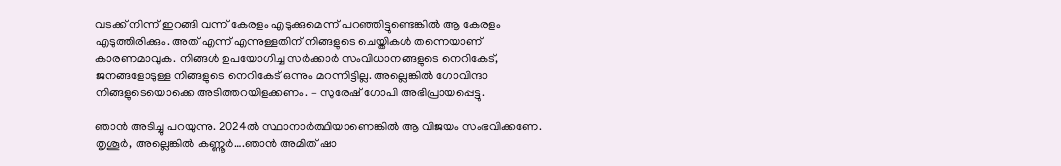വടക്ക് നിന്ന് ഇറങ്ങി വന്ന് കേരളം എടുക്കുമെന്ന് പറഞ്ഞിട്ടുണ്ടെങ്കില്‍ ആ കേരളം എടുത്തിരിക്കും. അത് എന്ന് എന്നുള്ളതിന് നിങ്ങളുടെ ചെയ്തികള്‍ തന്നെയാണ് കാരണമാവുക. നിങ്ങള്‍ ഉപയോഗിച്ച സര്‍ക്കാര്‍ സംവിധാനങ്ങളുടെ നെറികേട്, ജനങ്ങളോടുള്ള നിങ്ങളുടെ നെറികേട് ഒന്നും മറന്നിട്ടില്ല. അല്ലെങ്കില്‍ ഗോവിന്ദാ നിങ്ങളുടെയൊക്കെ അടിത്തറയിളക്കണം. – സുരേഷ് ഗോപി അഭിപ്രായപ്പെട്ടു.

ഞാന്‍ അടിച്ചു പറയുന്നു. 2024ല്‍ സ്ഥാനാര്‍ത്ഥിയാണെങ്കില്‍ ആ വിജയം സംഭവിക്കണേ. തൃശൂര്‍, അല്ലെങ്കില്‍ കണ്ണൂര്‍….ഞാന്‍ അമിത് ഷാ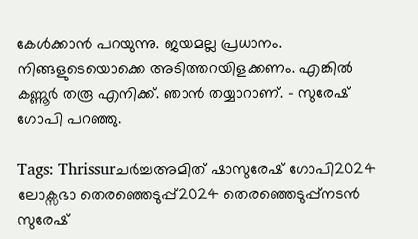കേള്‍ക്കാന്‍ പറയുന്നു. ജയമല്ല പ്രധാനം. നിങ്ങളുടെയൊക്കെ അടിത്തറയിളക്കണം. എങ്കില്‍ കണ്ണൂര്‍ തരൂ എനിക്ക്. ഞാന്‍ തയ്യാറാണ്. – സുരേഷ് ഗോപി പറഞ്ഞു.

Tags: Thrissurചര്‍ച്ചഅമിത് ഷാസുരേഷ് ഗോപി2024 ലോക്സഭാ തെര‍ഞ്ഞെടുപ്പ്2024 തെരഞ്ഞെടുപ്പ്നടന്‍ സുരേഷ്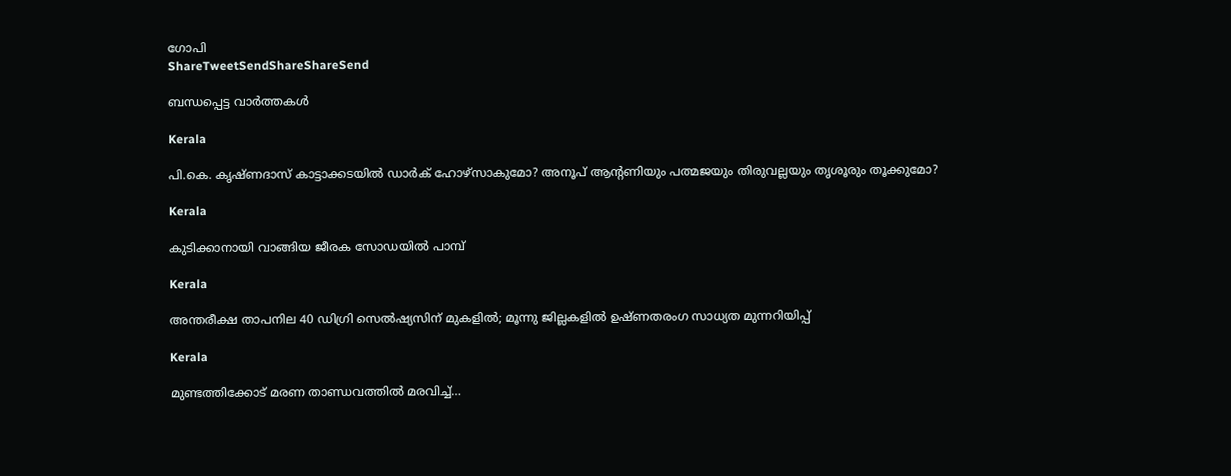ഗോപി
ShareTweetSendShareShareSend

ബന്ധപ്പെട്ട വാര്‍ത്തകള്‍

Kerala

പി.കെ. കൃഷ്ണദാസ് കാട്ടാക്കടയില്‍ ഡാര്‍ക് ഹോഴ്സാകുമോ? അനൂപ് ആന്‍റണിയും പത്മജയും തിരുവല്ലയും തൃശൂരും തൂക്കുമോ?

Kerala

കുടിക്കാനായി വാങ്ങിയ ജീരക സോഡയില്‍ പാമ്പ്

Kerala

അന്തരീക്ഷ താപനില 40 ഡിഗ്രി സെല്‍ഷ്യസിന് മുകളില്‍; മൂന്നു ജില്ലകളിൽ ഉഷ്ണതരംഗ സാധ്യത മുന്നറിയിപ്പ്

Kerala

മുണ്ടത്തിക്കോട്‌ മരണ താണ്ഡവത്തില്‍ മരവിച്ച്…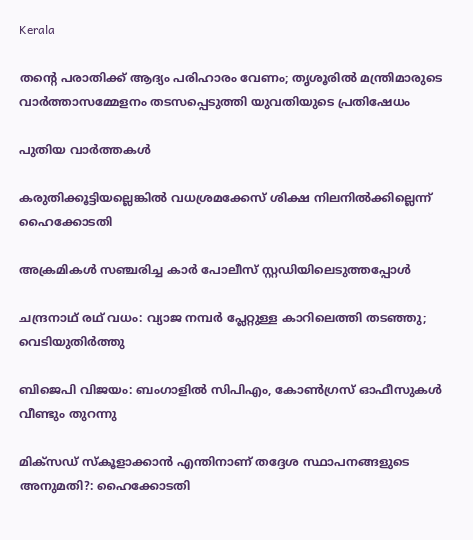Kerala

തന്റെ പരാതിക്ക് ആദ്യം പരിഹാരം വേണം; തൃശൂരിൽ മന്ത്രിമാരുടെ വാർത്താസമ്മേളനം തടസപ്പെടുത്തി യുവതിയുടെ പ്രതിഷേധം

പുതിയ വാര്‍ത്തകള്‍

കരുതിക്കൂട്ടിയല്ലെങ്കില്‍ വധശ്രമക്കേസ് ശിക്ഷ നിലനില്‍ക്കില്ലെന്ന് ഹൈക്കോടതി

അക്രമികള്‍ സഞ്ചരിച്ച കാര്‍ പോലീസ് സ്റ്റഡിയിലെടുത്തപ്പോള്‍

ചന്ദ്രനാഥ് രഥ് വധം: വ്യാജ നമ്പര്‍ പ്ലേറ്റുള്ള കാറിലെത്തി തടഞ്ഞു; വെടിയുതിര്‍ത്തു

ബിജെപി വിജയം: ബംഗാളില്‍ സിപിഎം, കോണ്‍ഗ്രസ് ഓഫീസുകള്‍ വീണ്ടും തുറന്നു

മിക്‌സഡ് സ്‌കൂളാക്കാന്‍ എന്തിനാണ് തദ്ദേശ സ്ഥാപനങ്ങളുടെ അനുമതി?: ഹൈക്കോടതി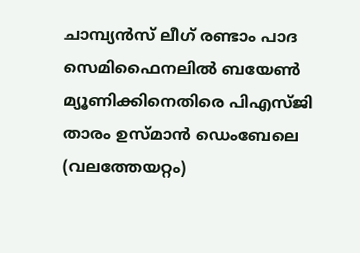ചാമ്പ്യന്‍സ് ലീഗ് രണ്ടാം പാദ സെമിഫൈനലില്‍ ബയേണ്‍ മ്യൂണിക്കിനെതിരെ പിഎസ്ജി താരം ഉസ്മാന്‍ ഡെംബേലെ
(വലത്തേയറ്റം)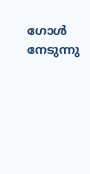ഗോള്‍ നേടുന്നു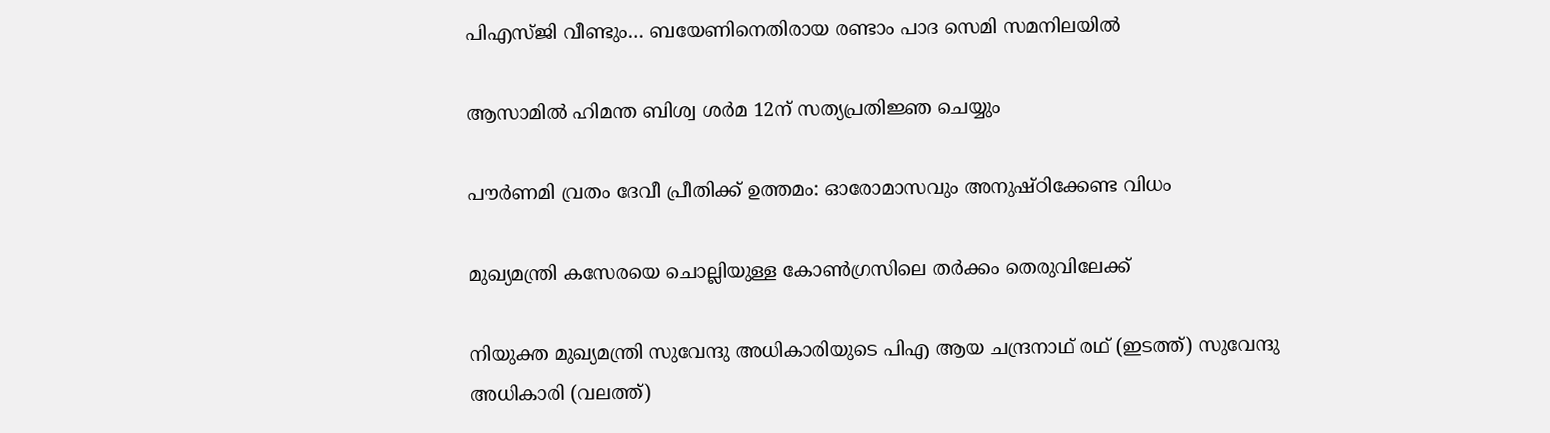പിഎസ്ജി വീണ്ടും… ബയേണിനെതിരായ രണ്ടാം പാദ സെമി സമനിലയില്‍

ആസാമില്‍ ഹിമന്ത ബിശ്വ ശര്‍മ 12ന് സത്യപ്രതിജ്ഞ ചെയ്യും

പൗര്‍ണമി വ്രതം ദേവീ പ്രീതിക്ക് ഉത്തമം: ഓരോമാസവും അനുഷ്ഠിക്കേണ്ട വിധം

മുഖ്യമന്ത്രി കസേരയെ ചൊല്ലിയുള്ള കോണ്‍ഗ്രസിലെ തര്‍ക്കം തെരുവിലേക്ക്

നിയുക്ത മുഖ്യമന്ത്രി സുവേന്ദു അധികാരിയുടെ പിഎ ആയ ചന്ദ്രനാഥ് രഥ് (ഇടത്ത്) സുവേന്ദു അധികാരി (വലത്ത്)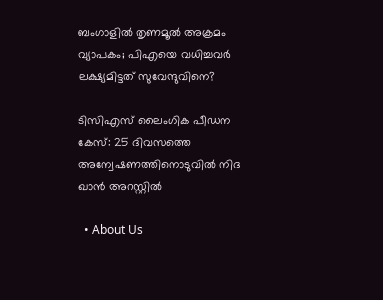ബംഗാളില്‍ തൃണമൂല്‍ അക്രമം വ്യാപകം; പിഎയെ വധിച്ചവര്‍ ലക്ഷ്യമിട്ടത് സുവേന്ദുവിനെ?

ടിസിഎസ് ലൈംഗിക പീഡന കേസ്: 25 ദിവസത്തെ അന്വേഷണത്തിനൊടുവിൽ നിദ ഖാൻ അറസ്റ്റിൽ

  • About Us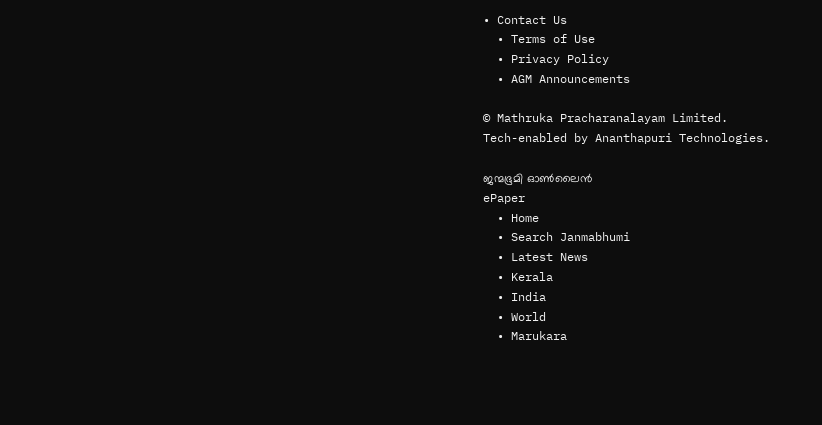• Contact Us
  • Terms of Use
  • Privacy Policy
  • AGM Announcements

© Mathruka Pracharanalayam Limited.
Tech-enabled by Ananthapuri Technologies.

ജന്മഭൂമി ഓണ്‍ലൈന്‍
ePaper
  • Home
  • Search Janmabhumi
  • Latest News
  • Kerala
  • India
  • World
  • Marukara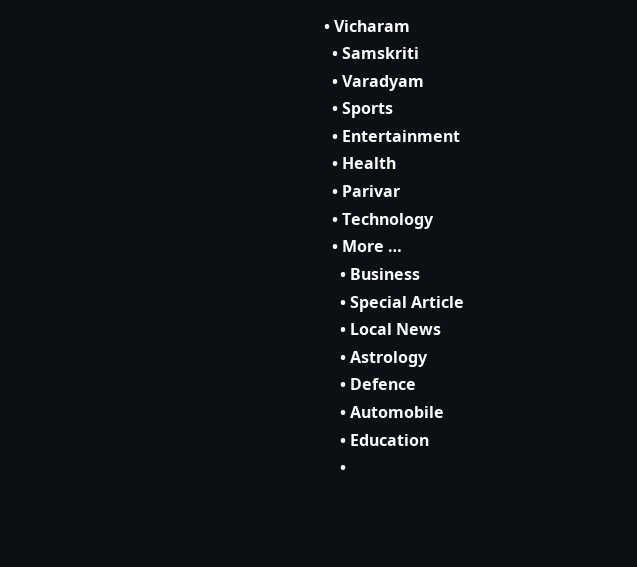• Vicharam
  • Samskriti
  • Varadyam
  • Sports
  • Entertainment
  • Health
  • Parivar
  • Technology
  • More …
    • Business
    • Special Article
    • Local News
    • Astrology
    • Defence
    • Automobile
    • Education
    •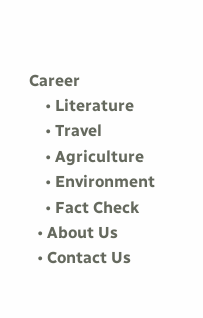Career
    • Literature
    • Travel
    • Agriculture
    • Environment
    • Fact Check
  • About Us
  • Contact Us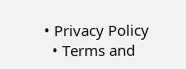• Privacy Policy
  • Terms and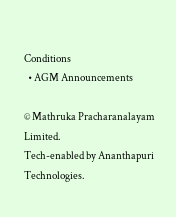Conditions
  • AGM Announcements

© Mathruka Pracharanalayam Limited.
Tech-enabled by Ananthapuri Technologies.